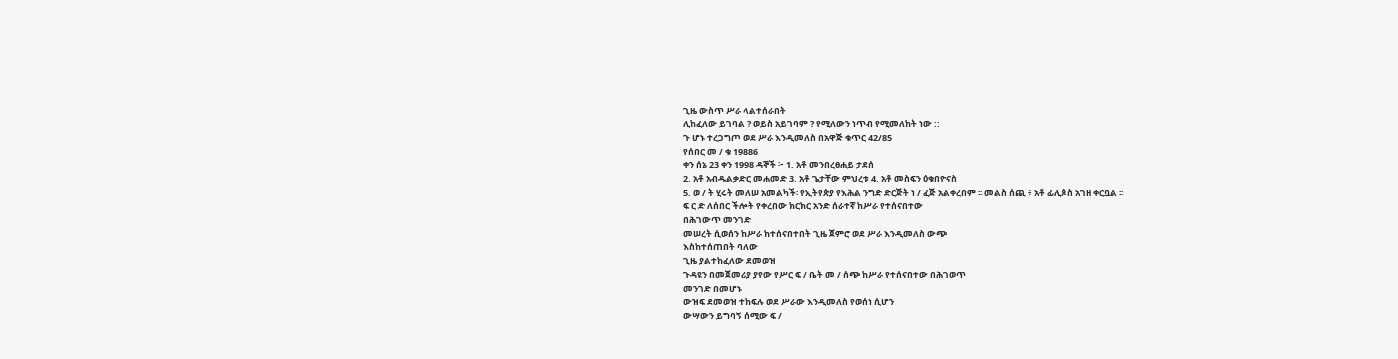ጊዜ ውስጥ ሥራ ላልተሰራበት
ሊከፈለው ይገባል ? ወይስ አይገባም ? የሚለውን ነጥብ የሚመለከት ነው ::
ጉ ሆኑ ተረጋግጦ ወደ ሥራ እንዲመለስ በአዋጅ ቁጥር 42/85
የሰበር መ / ቁ 19886
ቀን ሰኔ 23 ቀን 1998 ዳኞች ፦ 1. አቶ መንበረፀሐይ ታደሰ
2. አቶ አብዱልቃድር መሐመድ 3. አቶ ጌታቸው ምህረቱ 4. አቶ መስፍን ዕቁበዮናስ
5. ወ / ት ሂሩት መለሠ አመልካች፡ የኢትየጵያ የእሕል ንግድ ድርጅት ነ / ፈጅ አልቀረበም ፡፡ መልስ ሰጪ ፥ አቶ ፊሊጶስ አገዘ ቀርቧል ፡፡
ፍ ር ድ ለሰበር ችሎት የቀረበው ክርክር አንድ ሰራተኛ ከሥራ የተሰናበተው
በሕገውጥ መንገድ
መሠረት ሲወሰን ከሥራ ከተሰናበተበት ጊዜ ጀምሮ ወደ ሥራ እንዲመለስ ውጭ
እስከተሰጠበት ባለው
ጊዜ ያልተከፈለው ደመወዝ
ጉዳዩን በመጀመሪያ ያየው የሥር ፍ / ቤት መ / ሰጭ ከሥራ የተሰናበተው በሕገወጥ
መንገድ በመሆኑ
ውዝፍ ደመወዝ ተከፍሉ ወደ ሥራው እንዲመለስ የወሰነ ሲሆን
ውሣውን ይግባኝ ሰሚው ፍ /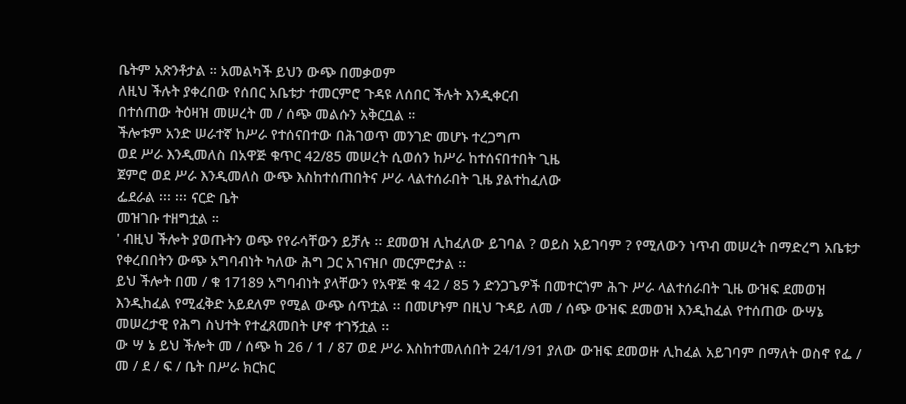ቤትም አጽንቶታል ። አመልካች ይህን ውጭ በመቃወም
ለዚህ ችሉት ያቀረበው የሰበር አቤቱታ ተመርምሮ ጉዳዩ ለሰበር ችሉት እንዲቀርብ
በተሰጠው ትዕዛዝ መሠረት መ / ሰጭ መልሱን አቅርቧል ።
ችሎቱም አንድ ሠራተኛ ከሥራ የተሰናበተው በሕገወጥ መንገድ መሆኑ ተረጋግጦ
ወደ ሥራ እንዲመለስ በአዋጅ ቁጥር 42/85 መሠረት ሲወሰን ከሥራ ከተሰናበተበት ጊዜ
ጀምሮ ወደ ሥራ እንዲመለስ ውጭ እስከተሰጠበትና ሥራ ላልተሰራበት ጊዜ ያልተከፈለው
ፌደራል ፡፡፡ ፡፡፡ ናርድ ቤት
መዝገቡ ተዘግቷል ።
' ብዚህ ችሎት ያወጡትን ወጭ የየራሳቸውን ይቻሉ ፡፡ ደመወዝ ሊከፈለው ይገባል ? ወይስ አይገባም ? የሚለውን ነጥብ መሠረት በማድረግ አቤቱታ የቀረበበትን ውጭ አግባብነት ካለው ሕግ ጋር አገናዝቦ መርምሮታል ፡፡
ይህ ችሎት በመ / ቁ 17189 አግባብነት ያላቸውን የአዋጅ ቁ 42 / 85 ን ድንጋጌዎች በመተርጎም ሕጉ ሥራ ላልተሰራበት ጊዜ ውዝፍ ደመወዝ እንዲከፈል የሚፈቅድ አይደለም የሚል ውጭ ሰጥቷል ፡፡ በመሆኑም በዚህ ጉዳይ ለመ / ሰጭ ውዝፍ ደመወዝ እንዲከፈል የተሰጠው ውሣኔ መሠረታዊ የሕግ ስህተት የተፈጸመበት ሆኖ ተገኝቷል ፡፡
ው ሣ ኔ ይህ ችሎት መ / ሰጭ ከ 26 / 1 / 87 ወደ ሥራ እስከተመለሰበት 24/1/91 ያለው ውዝፍ ደመወዙ ሊከፈል አይገባም በማለት ወስኖ የፌ / መ / ደ / ፍ / ቤት በሥራ ክርክር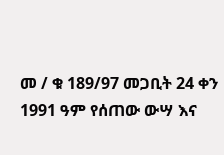መ / ቁ 189/97 መጋቢት 24 ቀን 1991 ዓም የሰጠው ውሣ እና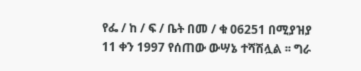የፌ / ከ / ፍ / ቤት በመ / ቁ 06251 በሚያዝያ 11 ቀን 1997 የሰጠው ውሣኔ ተሻሽሏል ፡፡ ግራ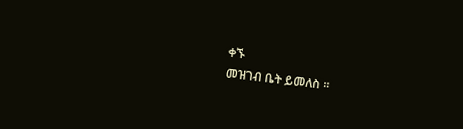ቀኙ
መዝገብ ቤት ይመለስ ፡፡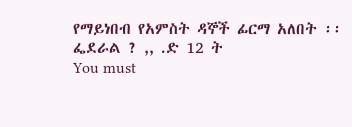የማይነበብ የአምስት ዳኞች ፊርማ አለበት ፡፡
ፌደራል ? ,, .ድ 12 ት
You must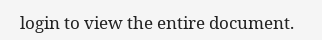login to view the entire document.